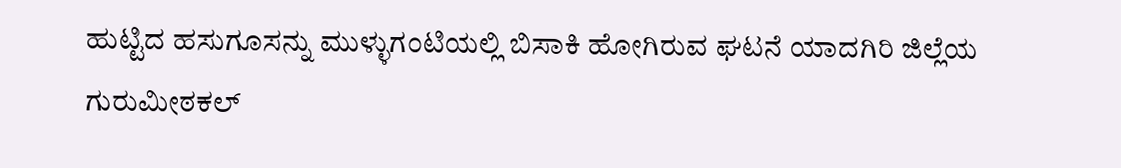ಹುಟ್ಟಿದ ಹಸುಗೂಸನ್ನು ಮುಳ್ಳುಗಂಟಿಯಲ್ಲಿ ಬಿಸಾಕಿ ಹೋಗಿರುವ ಘಟನೆ ಯಾದಗಿರಿ ಜಿಲ್ಲೆಯ ಗುರುಮೀಠಕಲ್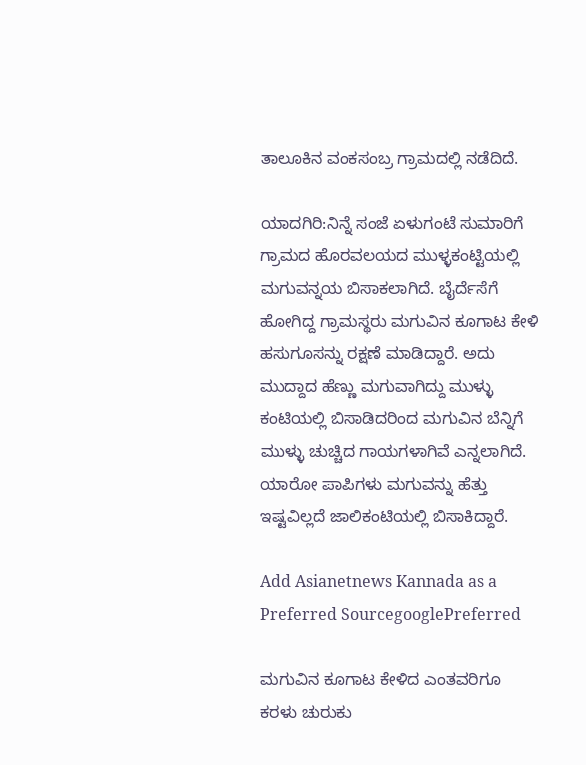ತಾಲೂಕಿನ ವಂಕಸಂಬ್ರ ಗ್ರಾಮದಲ್ಲಿ ನಡೆದಿದೆ.

ಯಾದಗಿರಿ:ನಿನ್ನೆ ಸಂಜೆ ಏಳುಗಂಟೆ ಸುಮಾರಿಗೆ ಗ್ರಾಮದ ಹೊರವಲಯದ ಮುಳ್ಳಕಂಟ್ಟಿಯಲ್ಲಿ ಮಗುವನ್ನಯ ಬಿಸಾಕಲಾಗಿದೆ. ಬೈರ್ದೆಸೆಗೆ ಹೋಗಿದ್ದ ಗ್ರಾಮಸ್ಥರು ಮಗುವಿನ ಕೂಗಾಟ ಕೇಳಿ ಹಸುಗೂಸನ್ನು ರಕ್ಷಣೆ ಮಾಡಿದ್ದಾರೆ. ಅದು ಮುದ್ದಾದ ಹೆಣ್ಣು ಮಗುವಾಗಿದ್ದು ಮುಳ್ಳು ಕಂಟಿಯಲ್ಲಿ ಬಿಸಾಡಿದರಿಂದ ಮಗುವಿನ ಬೆನ್ನಿಗೆ ಮುಳ್ಳು ಚುಚ್ಚಿದ ಗಾಯಗಳಾಗಿವೆ ಎನ್ನಲಾಗಿದೆ. ಯಾರೋ ಪಾಪಿಗಳು ಮಗುವನ್ನು ಹೆತ್ತು ಇಷ್ಟವಿಲ್ಲದೆ ಜಾಲಿಕಂಟಿಯಲ್ಲಿ ಬಿಸಾಕಿದ್ದಾರೆ.

Add Asianetnews Kannada as a Preferred SourcegooglePreferred

ಮಗುವಿನ ಕೂಗಾಟ ಕೇಳಿದ ಎಂತವರಿಗೂ ಕರಳು ಚುರುಕು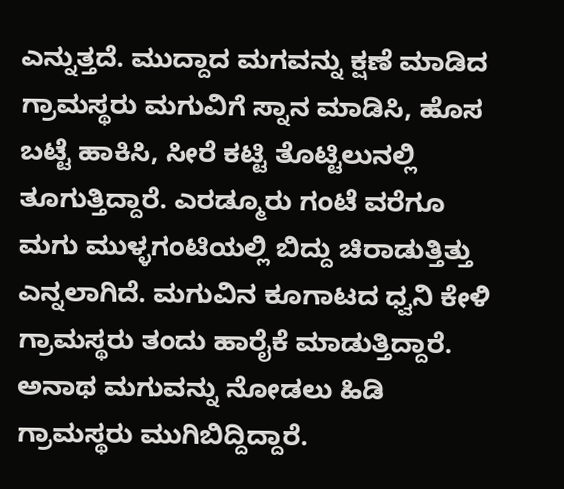ಎನ್ನುತ್ತದೆ. ಮುದ್ದಾದ ಮಗವನ್ನು ಕ್ಷಣೆ ಮಾಡಿದ ಗ್ರಾಮಸ್ಥರು ಮಗುವಿಗೆ ಸ್ನಾನ ಮಾಡಿಸಿ, ಹೊಸ ಬಟ್ಟೆ ಹಾಕಿಸಿ, ಸೀರೆ ಕಟ್ಟಿ ತೊಟ್ಟಿಲುನಲ್ಲಿ ತೂಗುತ್ತಿದ್ದಾರೆ. ಎರಡ್ಮೂರು ಗಂಟೆ ವರೆಗೂ ಮಗು ಮುಳ್ಳಗಂಟಿಯಲ್ಲಿ ಬಿದ್ದು ಚಿರಾಡುತ್ತಿತ್ತು ಎನ್ನಲಾಗಿದೆ. ಮಗುವಿನ ಕೂಗಾಟದ ಧ್ವನಿ ಕೇಳಿ ಗ್ರಾಮಸ್ಥರು ತಂದು ಹಾರೈಕೆ ಮಾಡುತ್ತಿದ್ದಾರೆ. ಅನಾಥ ಮಗುವನ್ನು ನೋಡಲು ಹಿಡಿ ಗ್ರಾಮಸ್ಥರು ಮುಗಿಬಿದ್ದಿದ್ದಾರೆ.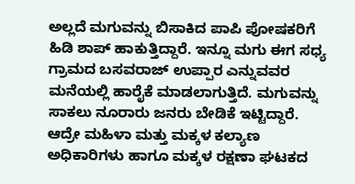ಅಲ್ಲದೆ ಮಗುವನ್ನು ಬಿಸಾಕಿದ ಪಾಪಿ ಪೋಷಕರಿಗೆ ಹಿಡಿ ಶಾಪ್ ಹಾಕುತ್ತಿದ್ದಾರೆ. ಇನ್ನೂ ಮಗು ಈಗ ಸಧ್ಯ ಗ್ರಾಮದ ಬಸವರಾಜ್ ಉಪ್ಪಾರ ಎನ್ನುವವರ ಮನೆಯಲ್ಲಿ ಹಾರೈಕೆ ಮಾಡಲಾಗುತ್ತಿದೆ. ಮಗುವನ್ನು ಸಾಕಲು ನೂರಾರು ಜನರು ಬೇಡಿಕೆ ಇಟ್ಟಿದ್ದಾರೆ. ಆದ್ರೇ ಮಹಿಳಾ ಮತ್ತು ಮಕ್ಕಳ ಕಲ್ಯಾಣ ಅಧಿಕಾರಿಗಳು ಹಾಗೂ ಮಕ್ಕಳ ರಕ್ಷಣಾ ಘಟಕದ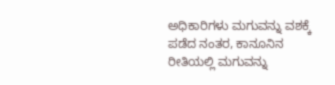ಅಧಿಕಾರಿಗಳು ಮಗುವನ್ನು ವಶಕ್ಕೆ ಪಡೆದ ನಂತರ, ಕಾನೂನಿನ ರೀತಿಯಲ್ಲಿ ಮಗುವನ್ನು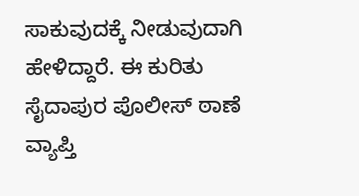ಸಾಕುವುದಕ್ಕೆ ನೀಡುವುದಾಗಿ ಹೇಳಿದ್ದಾರೆ. ಈ ಕುರಿತು ಸೈದಾಪುರ ಪೊಲೀಸ್ ಠಾಣೆ ವ್ಯಾಪ್ತಿ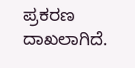ಪ್ರಕರಣ ದಾಖಲಾಗಿದೆ.